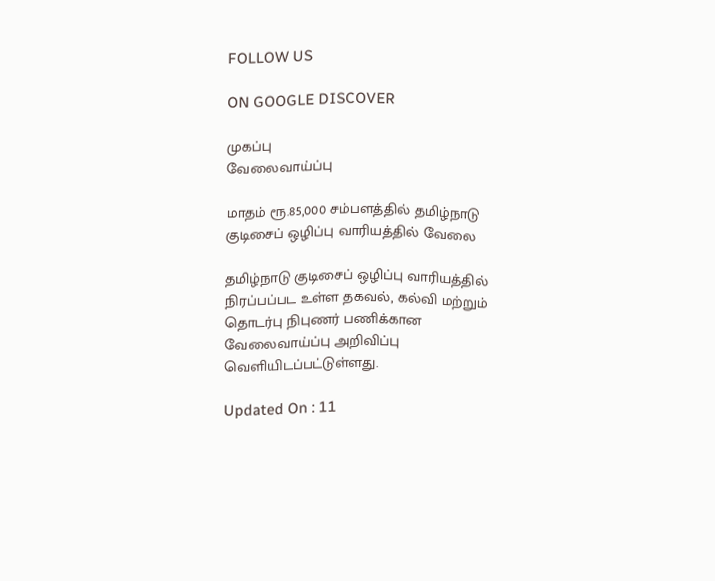FOLLOW US

ON GOOGLE DISCOVER

முகப்பு
வேலைவாய்ப்பு

மாதம் ரூ.85,000 சம்பளத்தில் தமிழ்நாடு குடிசைப் ஒழிப்பு வாரியத்தில் வேலை

தமிழ்நாடு குடிசைப் ஒழிப்பு வாரியத்தில் நிரப்பப்பட உள்ள தகவல், கல்வி மற்றும் தொடர்பு நிபுணர் பணிக்கான வேலைவாய்ப்பு அறிவிப்பு வெளியிடப்பட்டுள்ளது.

Updated On : 11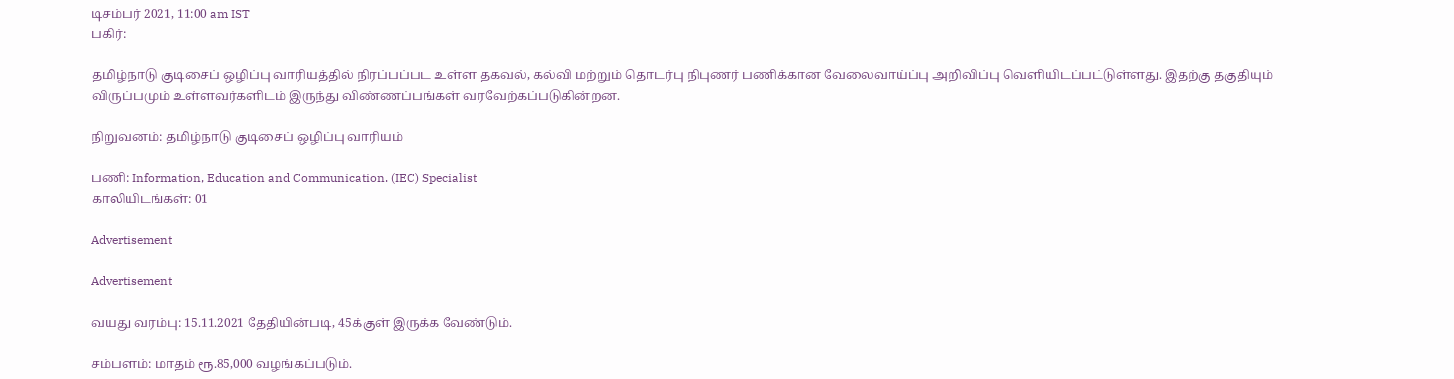டிசம்பர் 2021, 11:00 am IST
பகிர்:

தமிழ்நாடு குடிசைப் ஒழிப்பு வாரியத்தில் நிரப்பப்பட உள்ள தகவல், கல்வி மற்றும் தொடர்பு நிபுணர் பணிக்கான வேலைவாய்ப்பு அறிவிப்பு வெளியிடப்பட்டுள்ளது. இதற்கு தகுதியும் விருப்பமும் உள்ளவர்களிடம் இருந்து விண்ணப்பங்கள் வரவேற்கப்படுகின்றன.

நிறுவனம்: தமிழ்நாடு குடிசைப் ஒழிப்பு வாரியம்

பணி: Information, Education and Communication. (IEC) Specialist
காலியிடங்கள்: 01

Advertisement

Advertisement

வயது வரம்பு: 15.11.2021 தேதியின்படி, 45க்குள் இருக்க வேண்டும்.

சம்பளம்: மாதம் ரூ.85,000 வழங்கப்படும்.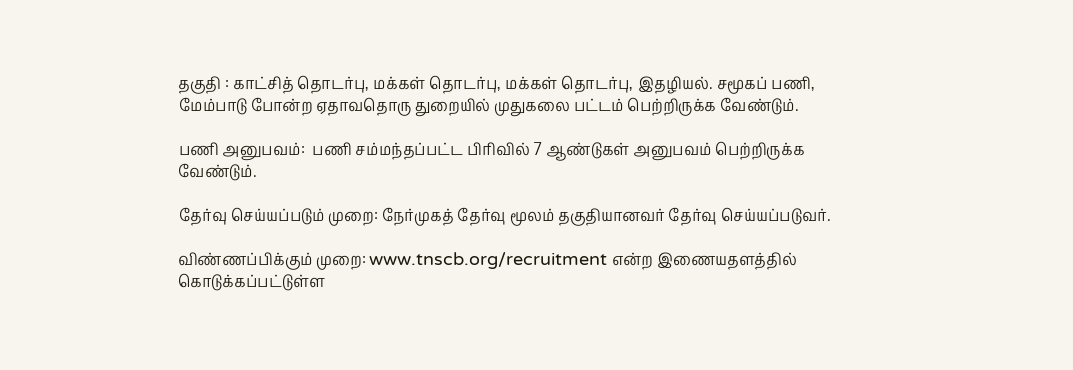தகுதி : காட்சித் தொடர்பு, மக்கள் தொடர்பு, மக்கள் தொடர்பு, இதழியல். சமூகப் பணி, மேம்பாடு போன்ற ஏதாவதொரு துறையில் முதுகலை பட்டம் பெற்றிருக்க வேண்டும்.

பணி அனுபவம்:  பணி சம்மந்தப்பட்ட பிரிவில் 7 ஆண்டுகள் அனுபவம் பெற்றிருக்க வேண்டும்.

தேர்வு செய்யப்படும் முறை: நேர்முகத் தேர்வு மூலம் தகுதியானவர் தேர்வு செய்யப்படுவர்.

விண்ணப்பிக்கும் முறை: www.tnscb.org/recruitment என்ற இணையதளத்தில் கொடுக்கப்பட்டுள்ள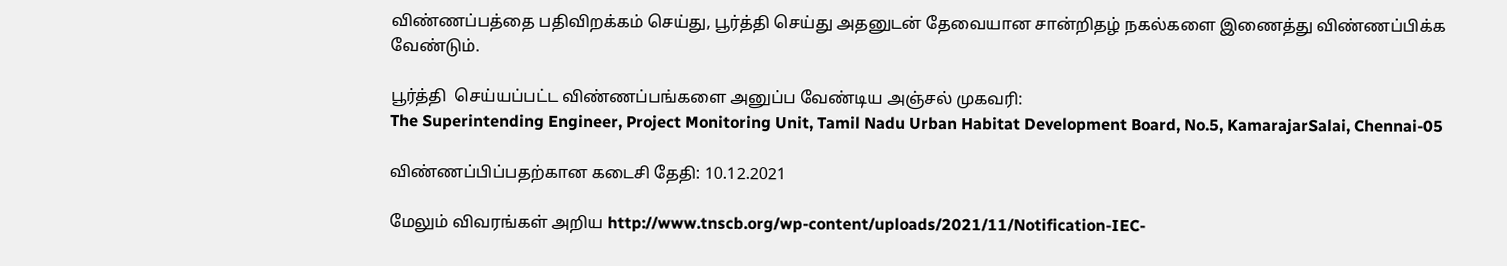விண்ணப்பத்தை பதிவிறக்கம் செய்து, பூர்த்தி செய்து அதனுடன் தேவையான சான்றிதழ் நகல்களை இணைத்து விண்ணப்பிக்க வேண்டும்.

பூர்த்தி  செய்யப்பட்ட விண்ணப்பங்களை அனுப்ப வேண்டிய அஞ்சல் முகவரி:
The Superintending Engineer, Project Monitoring Unit, Tamil Nadu Urban Habitat Development Board, No.5, KamarajarSalai, Chennai-05

விண்ணப்பிப்பதற்கான கடைசி தேதி: 10.12.2021

மேலும் விவரங்கள் அறிய http://www.tnscb.org/wp-content/uploads/2021/11/Notification-IEC-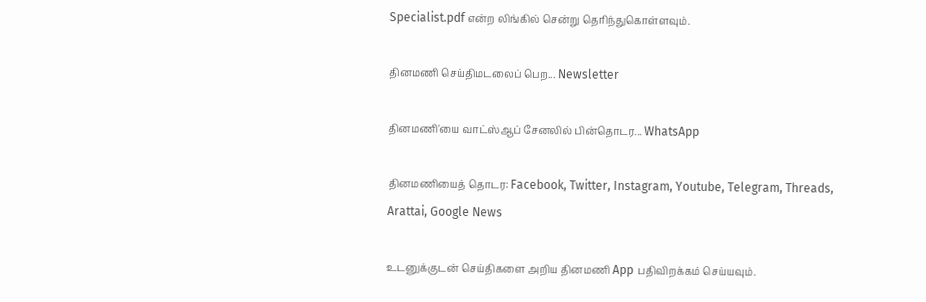Specialist.pdf என்ற லிங்கில் சென்று தெரிந்துகொள்ளவும்.

தினமணி செய்திமடலைப் பெற... Newsletter

தினமணி'யை வாட்ஸ்ஆப் சேனலில் பின்தொடர... WhatsApp

தினமணியைத் தொடர: Facebook, Twitter, Instagram, Youtube, Telegram, Threads, Arattai, Google News

உடனுக்குடன் செய்திகளை அறிய தினமணி App பதிவிறக்கம் செய்யவும்.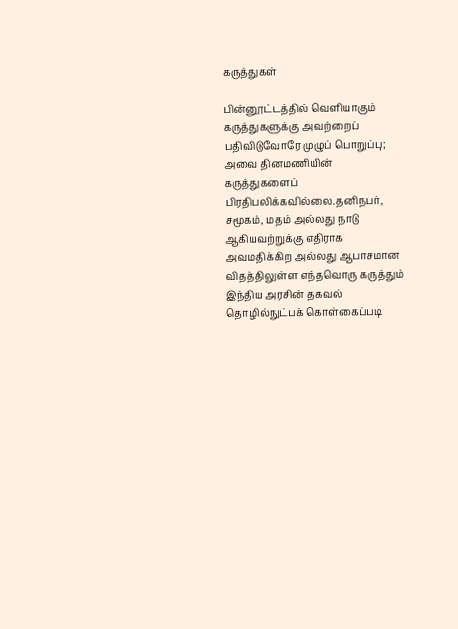கருத்துகள்

பின்னூட்டத்தில் வெளியாகும் கருத்துகளுக்கு அவற்றைப் பதிவிடுவோரே முழுப் பொறுப்பு; அவை தினமணியின் கருத்துகளைப் பிரதிபலிக்கவில்லை.தனிநபர், சமூகம், மதம் அல்லது நாடு ஆகியவற்றுக்கு எதிராக அவமதிக்கிற அல்லது ஆபாசமான விதத்திலுள்ள எந்தவொரு கருத்தும் இந்திய அரசின் தகவல் தொழில்நுட்பக் கொள்கைப்படி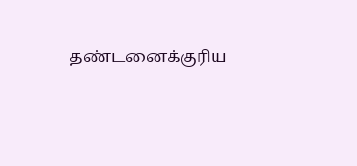தண்டனைக்குரிய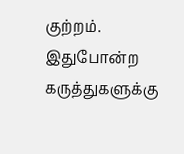குற்றம். இதுபோன்ற கருத்துகளுக்கு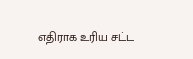எதிராக உரிய சட்ட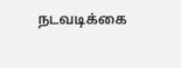நடவடிக்கை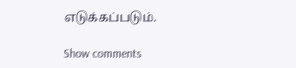எடுக்கப்படும்.

Show comments